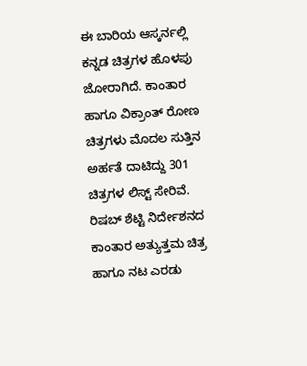ಈ ಬಾರಿಯ ಆಸ್ಕರ್ನಲ್ಲಿ ಕನ್ನಡ ಚಿತ್ರಗಳ ಹೊಳಪು ಜೋರಾಗಿದೆ. ಕಾಂತಾರ ಹಾಗೂ ವಿಕ್ರಾಂತ್ ರೋಣ ಚಿತ್ರಗಳು ಮೊದಲ ಸುತ್ತಿನ ಅರ್ಹತೆ ದಾಟಿದ್ದು 301 ಚಿತ್ರಗಳ ಲಿಸ್ಟ್ ಸೇರಿವೆ. ರಿಷಬ್ ಶೆಟ್ಟಿ ನಿರ್ದೇಶನದ ಕಾಂತಾರ ಅತ್ಯುತ್ತಮ ಚಿತ್ರ ಹಾಗೂ ನಟ ಎರಡು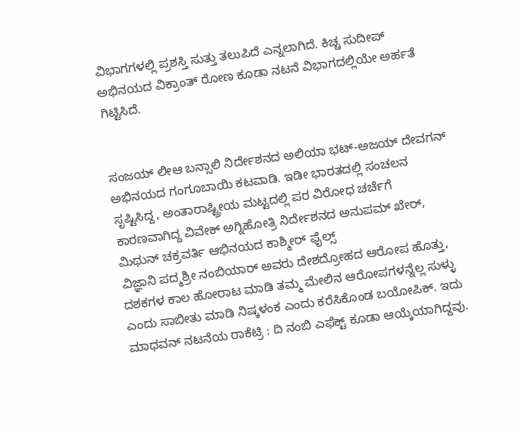ವಿಭಾಗಗಳಲ್ಲಿ ಪ್ರಶಸ್ತಿ ಸುತ್ತು ತಲುಪಿದೆ ಎನ್ನಲಾಗಿದೆ. ಕಿಚ್ಚ ಸುದೀಪ್ ಅಭಿನಯದ ವಿಕ್ರಾಂತ್ ರೋಣ ಕೂಡಾ ನಟನೆ ವಿಭಾಗದಲ್ಲಿಯೇ ಅರ್ಹತೆ ಗಿಟ್ಟಿಸಿದೆ.


ಸಂಜಯ್ ಲೀಆ ಬನ್ಸಾಲಿ ನಿರ್ದೇಶನದ ಅಲಿಯಾ ಭಟ್-ಅಜಯ್ ದೇವಗನ್ ಅಭಿನಯದ ಗಂಗೂಬಾಯಿ ಕಟವಾಡಿ. ಇಡೀ ಭಾರತದಲ್ಲಿ ಸಂಚಲನ ಸೃಷ್ಟಿಸಿದ್ದ, ಅಂತಾರಾಷ್ಟ್ರೀಯ ಮಟ್ಟದಲ್ಲಿ ಪರ ವಿರೋಧ ಚರ್ಚೆಗೆ ಕಾರಣವಾಗಿದ್ದ ವಿವೇಕ್ ಅಗ್ನಿಹೋತ್ರಿ ನಿರ್ದೇಶನದ ಅನುಪಮ್ ಖೇರ್, ಮಿಥುನ್ ಚಕ್ರವರ್ತಿ ಆಭಿನಯದ ಕಾಶ್ಮೀರ್ ಫೈಲ್ಸ್
ವಿಜ್ಞಾನಿ ಪದ್ಮಶ್ರೀ ನಂಬಿಯಾರ್ ಅವರು ದೇಶದ್ರೋಹದ ಆರೋಪ ಹೊತ್ತು, ದಶಕಗಳ ಕಾಲ ಹೋರಾಟ ಮಾಡಿ ತಮ್ಮ ಮೇಲಿನ ಆರೋಪಗಳನ್ನೆಲ್ಲ ಸುಳ್ಳು ಎಂದು ಸಾಬೀತು ಮಾಡಿ ನಿಷ್ಕಳಂಕ ಎಂದು ಕರೆಸಿಕೊಂಡ ಬಯೋಪಿಕ್. ಇದು ಮಾಧವನ್ ನಟನೆಯ ರಾಕೆಟ್ರಿ : ದಿ ನಂಬಿ ಎಫೆಕ್ಟ್ ಕೂಡಾ ಆಯ್ಕೆಯಾಗಿದ್ದವು.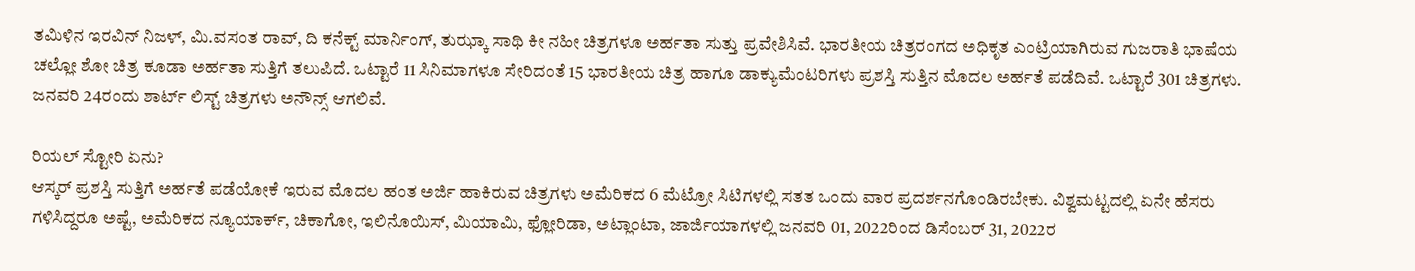ತಮಿಳಿನ ಇರವಿನ್ ನಿಜಳ್, ಮಿ.ವಸಂತ ರಾವ್, ದಿ ಕನೆಕ್ಟ್ ಮಾರ್ನಿಂಗ್, ತುಝ್ಕಾ ಸಾಥಿ ಕೀ ನಹೀ ಚಿತ್ರಗಳೂ ಅರ್ಹತಾ ಸುತ್ತು ಪ್ರವೇಶಿಸಿವೆ. ಭಾರತೀಯ ಚಿತ್ರರಂಗದ ಅಧಿಕೃತ ಎಂಟ್ರಿಯಾಗಿರುವ ಗುಜರಾತಿ ಭಾಷೆಯ ಚಲ್ಲೋ ಶೋ ಚಿತ್ರ ಕೂಡಾ ಅರ್ಹತಾ ಸುತ್ತಿಗೆ ತಲುಪಿದೆ. ಒಟ್ಟಾರೆ 11 ಸಿನಿಮಾಗಳೂ ಸೇರಿದಂತೆ 15 ಭಾರತೀಯ ಚಿತ್ರ ಹಾಗೂ ಡಾಕ್ಯುಮೆಂಟರಿಗಳು ಪ್ರಶಸ್ತಿ ಸುತ್ತಿನ ಮೊದಲ ಅರ್ಹತೆ ಪಡೆದಿವೆ. ಒಟ್ಟಾರೆ 301 ಚಿತ್ರಗಳು. ಜನವರಿ 24ರಂದು ಶಾರ್ಟ್ ಲಿಸ್ಟ್ ಚಿತ್ರಗಳು ಅನೌನ್ಸ್ ಆಗಲಿವೆ.

ರಿಯಲ್ ಸ್ಟೋರಿ ಏನು?
ಆಸ್ಕರ್ ಪ್ರಶಸ್ತಿ ಸುತ್ತಿಗೆ ಅರ್ಹತೆ ಪಡೆಯೋಕೆ ಇರುವ ಮೊದಲ ಹಂತ ಅರ್ಜಿ ಹಾಕಿರುವ ಚಿತ್ರಗಳು ಅಮೆರಿಕದ 6 ಮೆಟ್ರೋ ಸಿಟಿಗಳಲ್ಲಿ ಸತತ ಒಂದು ವಾರ ಪ್ರದರ್ಶನಗೊಂಡಿರಬೇಕು. ವಿಶ್ವಮಟ್ಟದಲ್ಲಿ ಏನೇ ಹೆಸರು ಗಳಿಸಿದ್ದರೂ ಅಷ್ಟೆ, ಅಮೆರಿಕದ ನ್ಯೂಯಾರ್ಕ್, ಚಿಕಾಗೋ, ಇಲಿನೊಯಿಸ್, ಮಿಯಾಮಿ, ಫ್ಲೋರಿಡಾ, ಅಟ್ಲಾಂಟಾ, ಜಾರ್ಜಿಯಾಗಳಲ್ಲಿ ಜನವರಿ 01, 2022ರಿಂದ ಡಿಸೆಂಬರ್ 31, 2022ರ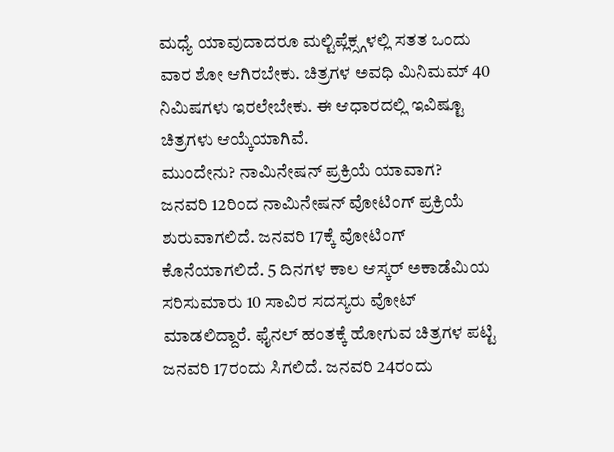ಮಧ್ಯೆ ಯಾವುದಾದರೂ ಮಲ್ಟಿಪ್ಲೆಕ್ಸ್ಗಳಲ್ಲಿ ಸತತ ಒಂದು ವಾರ ಶೋ ಆಗಿರಬೇಕು. ಚಿತ್ರಗಳ ಅವಧಿ ಮಿನಿಮಮ್ 40 ನಿಮಿಷಗಳು ಇರಲೇಬೇಕು. ಈ ಆಧಾರದಲ್ಲಿ ಇವಿಷ್ಟೂ ಚಿತ್ರಗಳು ಆಯ್ಕೆಯಾಗಿವೆ.
ಮುಂದೇನು? ನಾಮಿನೇಷನ್ ಪ್ರಕ್ರಿಯೆ ಯಾವಾಗ?
ಜನವರಿ 12ರಿಂದ ನಾಮಿನೇಷನ್ ವೋಟಿಂಗ್ ಪ್ರಕ್ರಿಯೆ ಶುರುವಾಗಲಿದೆ. ಜನವರಿ 17ಕ್ಕೆ ವೋಟಿಂಗ್ ಕೊನೆಯಾಗಲಿದೆ. 5 ದಿನಗಳ ಕಾಲ ಆಸ್ಕರ್ ಅಕಾಡೆಮಿಯ ಸರಿಸುಮಾರು 10 ಸಾವಿರ ಸದಸ್ಯರು ವೋಟ್ ಮಾಡಲಿದ್ದಾರೆ. ಫೈನಲ್ ಹಂತಕ್ಕೆ ಹೋಗುವ ಚಿತ್ರಗಳ ಪಟ್ಟಿ ಜನವರಿ 17ರಂದು ಸಿಗಲಿದೆ. ಜನವರಿ 24ರಂದು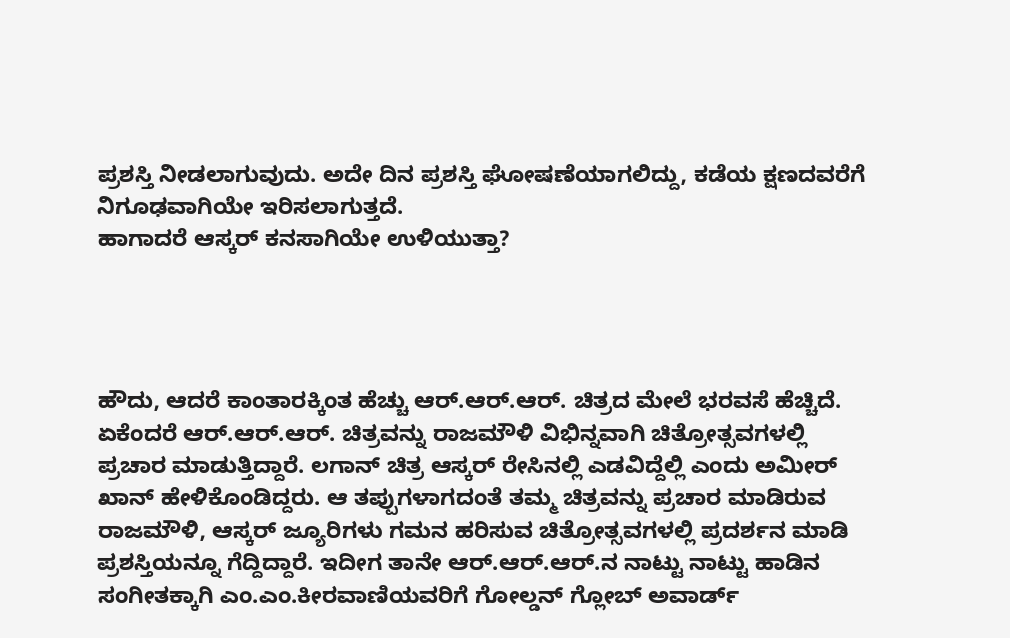ಪ್ರಶಸ್ತಿ ನೀಡಲಾಗುವುದು. ಅದೇ ದಿನ ಪ್ರಶಸ್ತಿ ಘೋಷಣೆಯಾಗಲಿದ್ದು, ಕಡೆಯ ಕ್ಷಣದವರೆಗೆ ನಿಗೂಢವಾಗಿಯೇ ಇರಿಸಲಾಗುತ್ತದೆ.
ಹಾಗಾದರೆ ಆಸ್ಕರ್ ಕನಸಾಗಿಯೇ ಉಳಿಯುತ್ತಾ?




ಹೌದು, ಆದರೆ ಕಾಂತಾರಕ್ಕಿಂತ ಹೆಚ್ಚು ಆರ್.ಆರ್.ಆರ್. ಚಿತ್ರದ ಮೇಲೆ ಭರವಸೆ ಹೆಚ್ಚಿದೆ. ಏಕೆಂದರೆ ಆರ್.ಆರ್.ಆರ್. ಚಿತ್ರವನ್ನು ರಾಜಮೌಳಿ ವಿಭಿನ್ನವಾಗಿ ಚಿತ್ರೋತ್ಸವಗಳಲ್ಲಿ ಪ್ರಚಾರ ಮಾಡುತ್ತಿದ್ದಾರೆ. ಲಗಾನ್ ಚಿತ್ರ ಆಸ್ಕರ್ ರೇಸಿನಲ್ಲಿ ಎಡವಿದ್ದೆಲ್ಲಿ ಎಂದು ಅಮೀರ್ ಖಾನ್ ಹೇಳಿಕೊಂಡಿದ್ದರು. ಆ ತಪ್ಪುಗಳಾಗದಂತೆ ತಮ್ಮ ಚಿತ್ರವನ್ನು ಪ್ರಚಾರ ಮಾಡಿರುವ ರಾಜಮೌಳಿ, ಆಸ್ಕರ್ ಜ್ಯೂರಿಗಳು ಗಮನ ಹರಿಸುವ ಚಿತ್ರೋತ್ಸವಗಳಲ್ಲಿ ಪ್ರದರ್ಶನ ಮಾಡಿ ಪ್ರಶಸ್ತಿಯನ್ನೂ ಗೆದ್ದಿದ್ದಾರೆ. ಇದೀಗ ತಾನೇ ಆರ್.ಆರ್.ಆರ್.ನ ನಾಟ್ಟು ನಾಟ್ಟು ಹಾಡಿನ ಸಂಗೀತಕ್ಕಾಗಿ ಎಂ.ಎಂ.ಕೀರವಾಣಿಯವರಿಗೆ ಗೋಲ್ಡನ್ ಗ್ಲೋಬ್ ಅವಾರ್ಡ್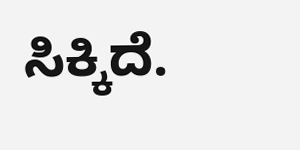ಸಿಕ್ಕಿದೆ.